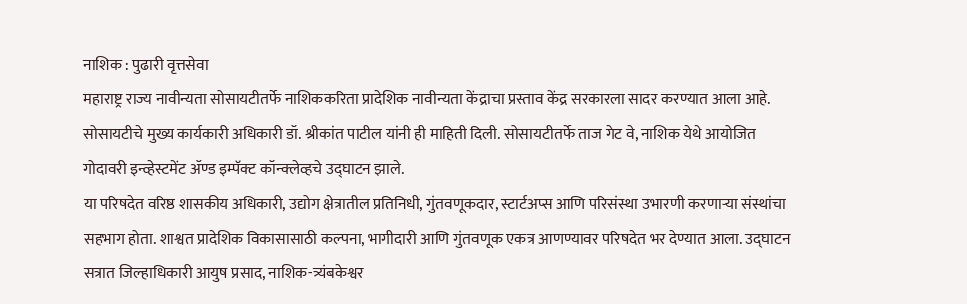नाशिक : पुढारी वृत्तसेवा
महाराष्ट्र राज्य नावीन्यता सोसायटीतर्फे नाशिककरिता प्रादेशिक नावीन्यता केंद्राचा प्रस्ताव केंद्र सरकारला सादर करण्यात आला आहे. सोसायटीचे मुख्य कार्यकारी अधिकारी डॉ. श्रीकांत पाटील यांनी ही माहिती दिली. सोसायटीतर्फे ताज गेट वे, नाशिक येथे आयोजित गोदावरी इन्व्हेस्टमेंट ॲण्ड इम्पॅक्ट कॉन्क्लेव्हचे उद्घाटन झाले.
या परिषदेत वरिष्ठ शासकीय अधिकारी, उद्योग क्षेत्रातील प्रतिनिधी, गुंतवणूकदार, स्टार्टअप्स आणि परिसंस्था उभारणी करणाऱ्या संस्थांचा सहभाग होता. शाश्वत प्रादेशिक विकासासाठी कल्पना, भागीदारी आणि गुंतवणूक एकत्र आणण्यावर परिषदेत भर देण्यात आला. उद्घाटन सत्रात जिल्हाधिकारी आयुष प्रसाद, नाशिक-त्र्यंबकेश्वर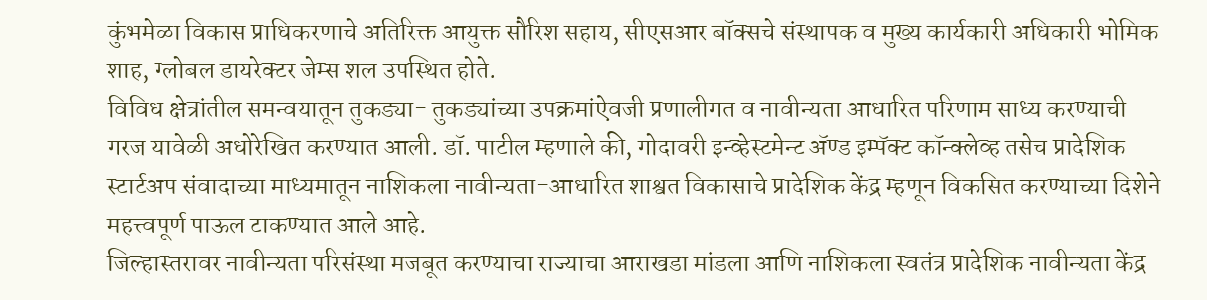कुंभमेळा विकास प्राधिकरणाचे अतिरिक्त आयुक्त सौरिश सहाय, सीएसआर बॉक्सचे संस्थापक व मुख्य कार्यकारी अधिकारी भोमिक शाह, ग्लोबल डायरेक्टर जेम्स शल उपस्थित होते.
विविध क्षेत्रांतील समन्वयातून तुकड्या- तुकड्यांच्या उपक्रमांऐवजी प्रणालीगत व नावीन्यता आधारित परिणाम साध्य करण्याची गरज यावेळी अधोरेखित करण्यात आली. डॉ. पाटील म्हणाले की, गोदावरी इन्व्हेस्टमेन्ट ॲण्ड इम्पॅक्ट कॉन्क्लेव्ह तसेच प्रादेशिक स्टार्टअप संवादाच्या माध्यमातून नाशिकला नावीन्यता-आधारित शाश्वत विकासाचे प्रादेशिक केंद्र म्हणून विकसित करण्याच्या दिशेने महत्त्वपूर्ण पाऊल टाकण्यात आले आहे.
जिल्हास्तरावर नावीन्यता परिसंस्था मजबूत करण्याचा राज्याचा आराखडा मांडला आणि नाशिकला स्वतंत्र प्रादेशिक नावीन्यता केंद्र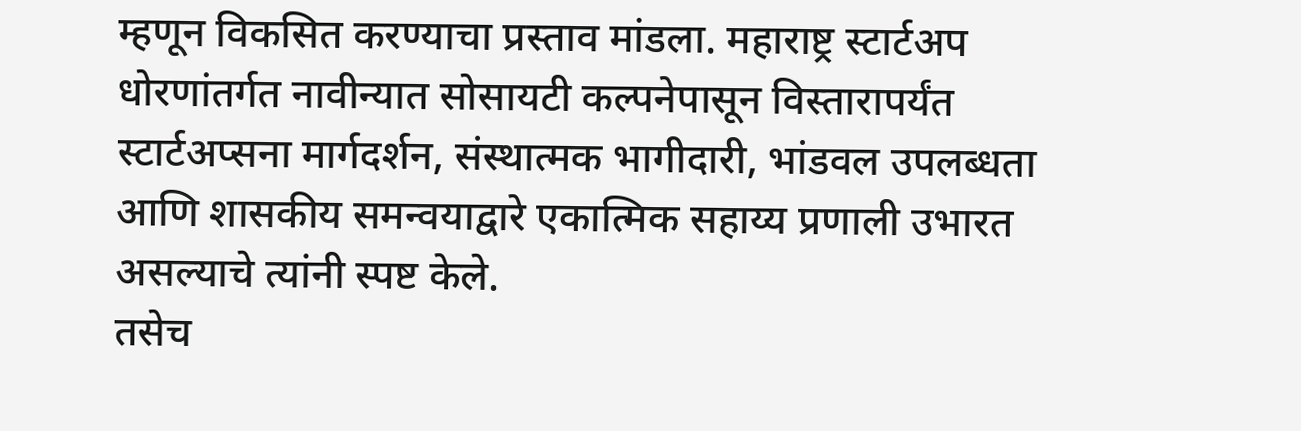म्हणून विकसित करण्याचा प्रस्ताव मांडला. महाराष्ट्र स्टार्टअप धोरणांतर्गत नावीन्यात सोसायटी कल्पनेपासून विस्तारापर्यंत स्टार्टअप्सना मार्गदर्शन, संस्थात्मक भागीदारी, भांडवल उपलब्धता आणि शासकीय समन्वयाद्वारे एकात्मिक सहाय्य प्रणाली उभारत असल्याचे त्यांनी स्पष्ट केले.
तसेच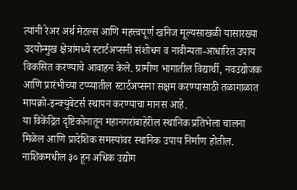त्यांनी रेअर अर्थ मेटल्स आणि महत्त्वपूर्ण खनिज मूल्यसाखळी यासारख्या उदयोन्मुख क्षेत्रांमध्ये स्टार्टअप्सनी संशोधन व नावीन्यता-आधारित उपाय विकसित करण्याचे आवाहन केले. ग्रामीण भागातील विद्यार्थी, नवउद्योजक आणि प्रारंभीच्या टप्प्यातील स्टार्टअप्सना सक्षम करण्यासाठी तळागाळात मायक्रो-इन्क्युबेटर्स स्थापन करण्याचा मानस आहे.
या विकेंद्रित दृष्टिकोनातून महानगरांबाहेरील स्थानिक प्रतिभेला चालना मिळेल आणि प्रादेशिक समस्यांवर स्थानिक उपाय निर्माण होतील. नाशिकमधील ३० हून अधिक उद्योग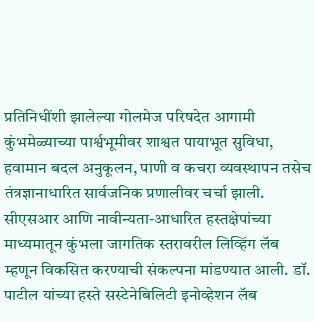प्रतिनिधींशी झालेल्या गोलमेज परिषदेत आगामी कुंभमेळ्याच्या पार्श्वभूमीवर शाश्वत पायाभूत सुविधा, हवामान बदल अनुकूलन, पाणी व कचरा व्यवस्थापन तसेच तंत्रज्ञानाधारित सार्वजनिक प्रणालीवर चर्चा झाली.
सीएसआर आणि नावीन्यता-आधारित हस्तक्षेपांच्या माध्यमातून कुंभला जागतिक स्तरावरील लिव्हिंग लॅब म्हणून विकसित करण्याची संकल्पना मांडण्यात आली. डॉ. पाटील यांच्या हस्ते सस्टेनेबिलिटी इनोव्हेशन लॅब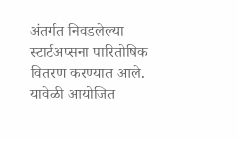अंतर्गत निवडलेल्या स्टार्टअप्सना पारितोषिक वितरण करण्यात आले. यावेळी आयोजित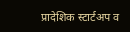प्रादेशिक स्टार्टअप व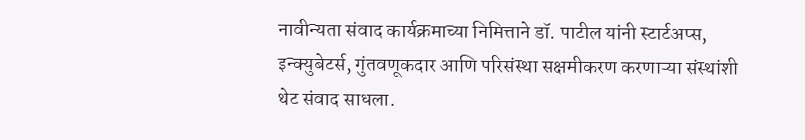नावीन्यता संवाद कार्यक्रमाच्या निमित्ताने डॉ. पाटील यांनी स्टार्टअप्स, इन्क्युबेटर्स, गुंतवणूकदार आणि परिसंस्था सक्षमीकरण करणाऱ्या संस्थांशी थेट संवाद साधला.